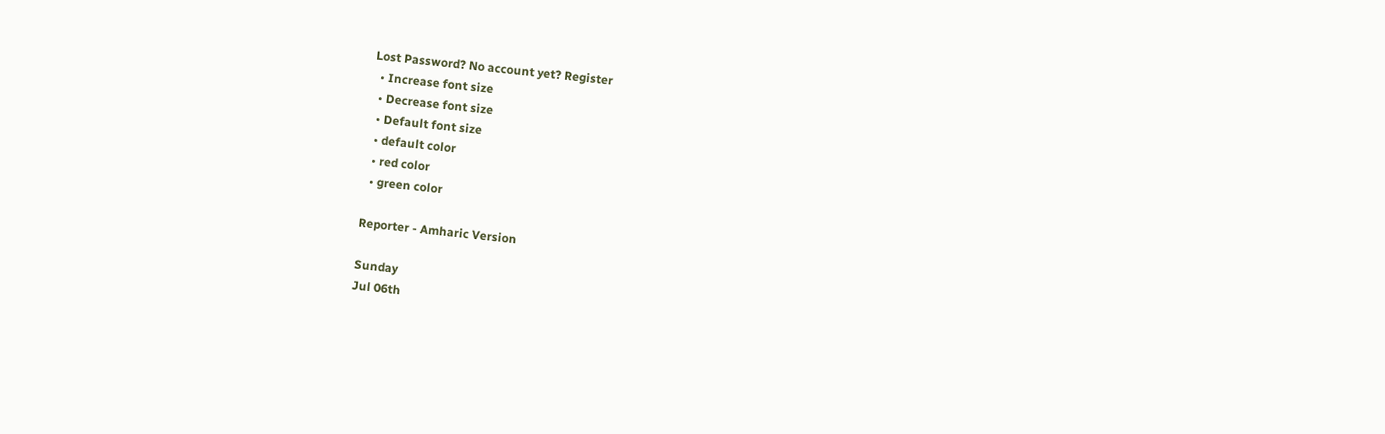Lost Password? No account yet? Register
  • Increase font size
  • Decrease font size
  • Default font size
  • default color
  • red color
  • green color

Reporter - Amharic Version

Sunday
Jul 06th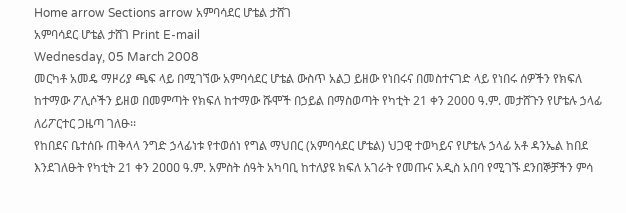Home arrow Sections arrow አምባሳደር ሆቴል ታሸገ
አምባሳደር ሆቴል ታሸገ Print E-mail
Wednesday, 05 March 2008
መርካቶ አመዴ ማዞሪያ ጫፍ ላይ በሚገኘው አምባሳደር ሆቴል ውስጥ አልጋ ይዘው የነበሩና በመስተናገድ ላይ የነበሩ ሰዎችን የክፍለ ከተማው ፖሊሶችን ይዘወ በመምጣት የክፍለ ከተማው ሹሞች በኃይል በማስወጣት የካቲት 21 ቀን 2000 ዓ.ም. መታሸጉን የሆቴሉ ኃላፊ ለሪፖርተር ጋዜጣ ገለፁ፡፡
የከበደና ቤተሰቡ ጠቅላላ ንግድ ኃላፊነቱ የተወሰነ የግል ማህበር (አምባሳደር ሆቴል) ህጋዊ ተወካይና የሆቴሉ ኃላፊ አቶ ዳንኤል ከበደ እንደገለፁት የካቲት 21 ቀን 2ዐዐዐ ዓ.ም. አምስት ሰዓት አካባቢ ከተለያዩ ክፍለ አገራት የመጡና አዲስ አበባ የሚገኙ ደንበኞቻችን ምሳ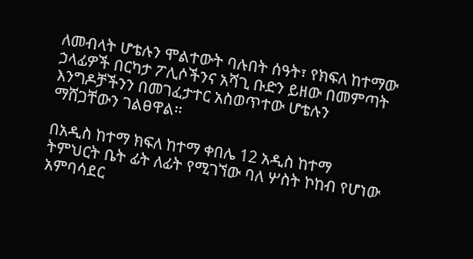ለመብላት ሆቴሉን ሞልተውት ባሉበት ሰዓት፣ የክፍለ ከተማው ኃላፊዎች በርካታ ፖሊሶችንና አሻጊ ቡድን ይዘው በመምጣት እንግዶቻችንን በመገፈታተር አስወጥተው ሆቴሉን ማሸጋቸውን ገልፀዋል፡፡

በአዲስ ከተማ ክፍለ ከተማ ቀበሌ 12 አዲስ ከተማ ትምህርት ቤት ፊት ለፊት የሚገኘው ባለ ሦስት ኮከብ የሆነው አምባሳደር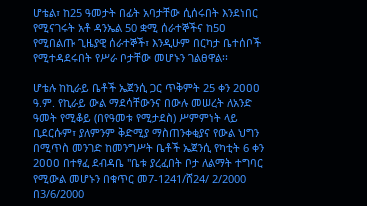ሆቴል፣ ከ25 ዓመታት በፊት አባታቸው ሲሰሩበት እንደነበር የሚናገሩት አቶ ዳንኤል 50 ቋሚ ሰራተኞችና ከ5ዐ የሚበልጡ ጊዜያዊ ሰራተኞች፣ እንዲሁም በርካታ ቤተሰቦች የሚተዳደሩበት የሥራ ቦታቸው መሆኑን ገልፀዋል፡፡

ሆቴሉ ከኪራይ ቤቶች ኤጀንሲ ጋር ጥቅምት 25 ቀን 2ዐዐዐ ዓ.ም. የኪራይ ውል ማደሳቸውንና በውሉ መሠረት ለአንድ ዓመት የሚቆይ (በየዓመቱ የሚታደስ) ሥምምነት ላይ ቢደርሱም፣ ያለምንም ቅድሚያ ማስጠንቀቂያና የውል ህግን በሚጥስ መንገድ ከመንግሥት ቤቶች ኤጀንሲ የካቲት 6 ቀን 2ዐዐዐ በተፃፈ ደብዳቤ "ቤቱ ያረፈበት ቦታ ለልማት ተግባር የሚውል መሆኑን በቁጥር መ7-1241/ሸ24/ 2/2000 በ3/6/2000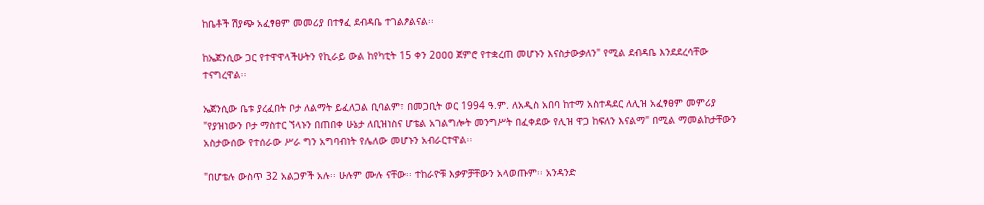ከቤቶች ሽያጭ አፈፃፀም መመሪያ በተፃፈ ደብዳቤ ተገልፆልናል፡፡

ከኤጀንሲው ጋር የተዋዋላችሁትን የኪራይ ውል ከየካቲት 15 ቀን 2ዐዐዐ ጀምሮ የተቋረጠ መሆኑን እናስታውቃለን" የሚል ደብዳቤ እንደደረሳቸው ተናግረዋል፡፡

ኤጀንሲው ቤቱ ያረፈበት ቦታ ለልማት ይፈለጋል ቢባልም፣ በመጋቢት ወር 1994 ዓ.ም. ለአዲስ አበባ ከተማ አስተዳደር ለሊዝ አፈፃፀም መምሪያ "የያዝነውን ቦታ ማስተር ኘላኑን በጠበቀ ሁኔታ ለቢዝነስና ሆቴል አገልግሎት መንግሥት በፈቀደው የሊዝ ዋጋ ከፍለን እናልማ" በሚል ማመልከታቸውን አስታውሰው የተሰራው ሥራ ግን አግባብነት የሌለው መሆኑን አብራርተዋል፡፡

"በሆቴሉ ውስጥ 32 አልጋዎች አሉ፡፡ ሁሉም ሙሉ ናቸው፡፡ ተከራዮቹ እቃዎቻቸውን አላወጡም፡፡ አንዳንድ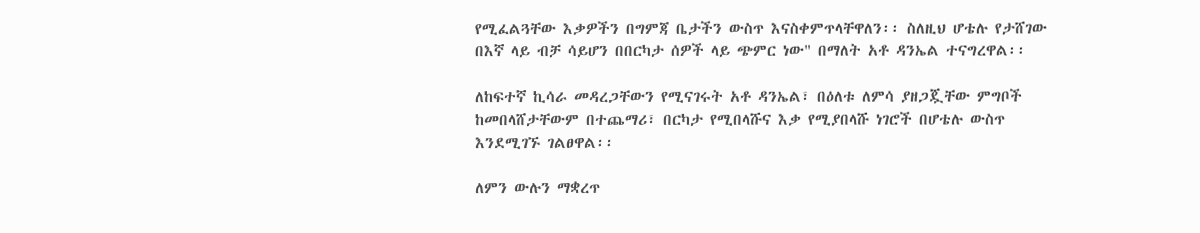የሚፈልጓቸው እቃዎችን በግምጃ ቤታችን ውስጥ እናስቀምጥላቸዋለን፡፡ ስለዚህ ሆቴሉ የታሸገው በእኛ ላይ ብቻ ሳይሆን በበርካታ ሰዎች ላይ ጭምር ነው" በማለት አቶ ዳንኤል ተናግረዋል፡፡

ለከፍተኛ ኪሳራ መዳረጋቸውን የሚናገሩት አቶ ዳንኤል፣ በዕለቱ ለምሳ ያዘጋጇቸው ምግቦች ከመበላሸታቸውም በተጨማሪ፣ በርካታ የሚበላሹና እቃ የሚያበላሹ ነገሮች በሆቴሉ ውስጥ እንደሚገኙ ገልፀዋል፡፡

ለምን ውሉን ማቋረጥ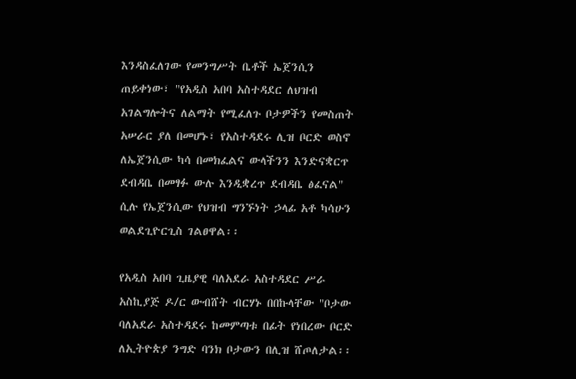እንዳስፈለገው የመንግሥት ቤቶች ኤጀንሲን ጠይቀነው፣ "የአዲስ አበባ አስተዳደር ለህዝብ አገልግሎትና ለልማት የሚፈለጉ ቦታዎችን የመስጠት አሠራር ያለ በመሆኑ፣ የአስተዳደሩ ሊዝ ቦርድ ወስኖ ለኤጀንሲው ካሳ በመክፈልና ውላችንን እንድናቋርጥ ደብዳቤ በመፃፉ ውሉ እንዲቋረጥ ደብዳቤ ፅፈናል" ሲሉ የኤጀንሲው የህዝብ ግንኙነት ኃላፊ አቶ ካሳሁን ወልደጊዮርጊስ ገልፀዋል፡፡

የአዲስ አበባ ጊዜያዊ ባለአደራ አስተዳደር ሥራ አስኪያጅ ዶ/ር ውብሸት ብርሃኑ በበኩላቸው "ቦታው ባለአደራ አስተዳደሩ ከመምጣቱ በፊት የነበረው ቦርድ ለኢትዮጵያ ንግድ ባንክ ቦታውን በሊዝ ሸጦለታል፡፡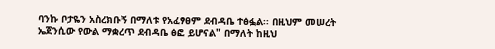ባንኩ ቦታዬን አስረክቡኝ በማለቱ የአፈፃፀም ደብዳቤ ተፅፏል፡፡ በዚህም መሠረት ኤጀንሲው የውል ማቋረጥ ደብዳቤ ፅፎ ይሆናል" በማለት ከዚህ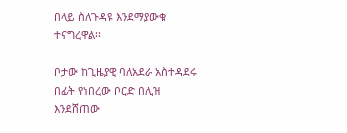በላይ ስለጉዳዩ እንደማያውቁ ተናግረዋል፡፡

ቦታው ከጊዜያዊ ባለአደራ አስተዳደሩ በፊት የነበረው ቦርድ በሊዝ እንደሸጠው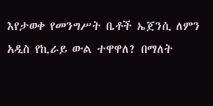እየታወቀ የመንግሥት ቤቶች ኤጀንሲ ለምን አዲስ የኪራይ ውል ተዋዋለ? በማለት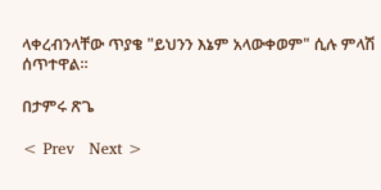ላቀረብንላቸው ጥያቄ "ይህንን እኔም አላውቀወም" ሲሉ ምላሽ ሰጥተዋል፡፡

በታምሩ ጽጌ

< Prev   Next >